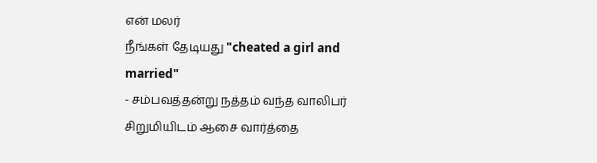என் மலர்
நீங்கள் தேடியது "cheated a girl and married"
- சம்பவத்தன்று நத்தம் வந்த வாலிபர் சிறுமியிடம் ஆசை வார்த்தை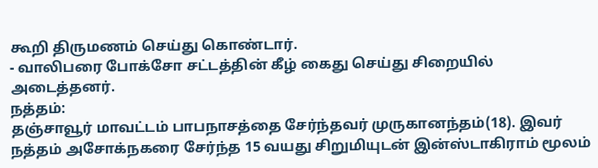கூறி திருமணம் செய்து கொண்டார்.
- வாலிபரை போக்சோ சட்டத்தின் கீழ் கைது செய்து சிறையில் அடைத்தனர்.
நத்தம்:
தஞ்சாவூர் மாவட்டம் பாபநாசத்தை சேர்ந்தவர் முருகானந்தம்(18). இவர் நத்தம் அசோக்நகரை சேர்ந்த 15 வயது சிறுமியுடன் இன்ஸ்டாகிராம் மூலம்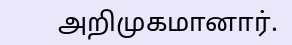அறிமுகமானார்.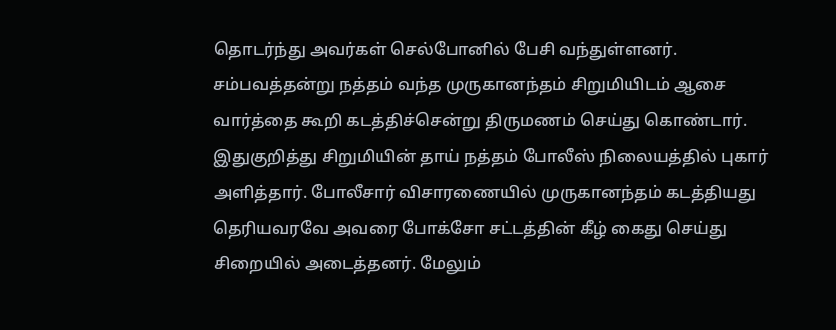தொடர்ந்து அவர்கள் செல்போனில் பேசி வந்துள்ளனர். சம்பவத்தன்று நத்தம் வந்த முருகானந்தம் சிறுமியிடம் ஆசை வார்த்தை கூறி கடத்திச்சென்று திருமணம் செய்து கொண்டார்.
இதுகுறித்து சிறுமியின் தாய் நத்தம் போலீஸ் நிலையத்தில் புகார் அளித்தார். போலீசார் விசாரணையில் முருகானந்தம் கடத்தியது தெரியவரவே அவரை போக்சோ சட்டத்தின் கீழ் கைது செய்து சிறையில் அடைத்தனர். மேலும்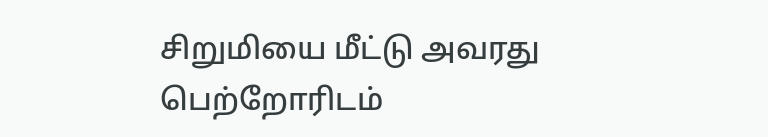சிறுமியை மீட்டு அவரது பெற்றோரிடம்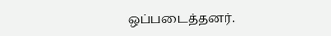ஒப்படைத்தனர்.